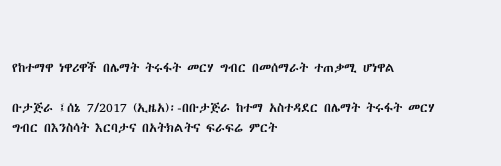የከተማዋ ነዋሪዋች በሌማት ትሩፋት መርሃ ግብር በመሰማራት ተጠቃሚ ሆነዋል

ቡታጅራ ፤ሰኔ 7/2017 (ኢዜአ)፡-በቡታጅራ ከተማ አስተዳደር በሌማት ትሩፋት መርሃ ግብር በእንስሳት እርባታና በአትክልትና ፍራፍሬ ምርት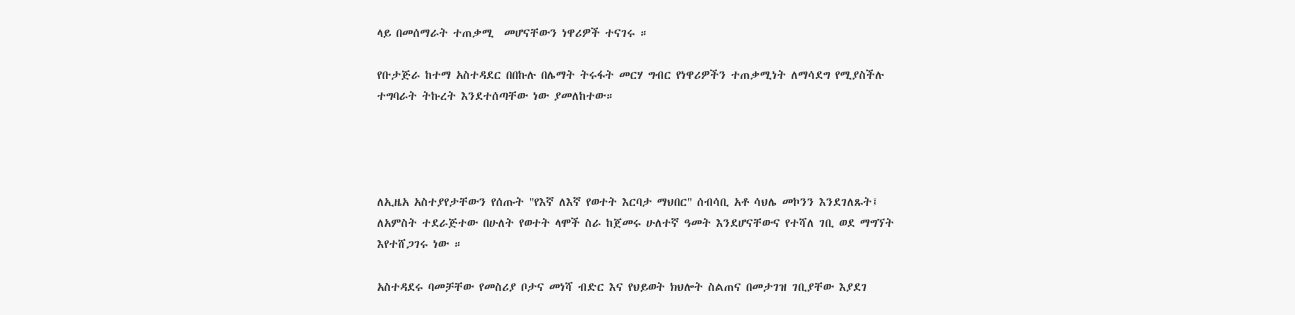ላይ በመሰማራት ተጠቃሚ  መሆናቸውን ነዋሪዎች ተናገሩ ።

የቡታጅራ ከተማ አስተዳደር በበኩሉ በሌማት ትሩፋት መርሃ ግብር የነዋሪዎችን ተጠቃሚነት ለማሳደግ የሚያስችሉ ተግባራት ትኩረት እንደተሰጣቸው ነው ያመለከተው።




ለኢዜአ አስተያየታቸውን የሰጡት "የእኛ ለእኛ የወተት እርባታ ማህበር" ሰብሳቢ አቶ ሳህሌ መኮንን እንደገለጹት፤ ለአምስት ተደራጅተው በሁለት የወተት ላሞች ስራ ከጀመሩ ሁለተኛ ዓመት እንደሆናቸውና የተሻለ ገቢ ወደ ማግኘት እየተሸጋገሩ ነው ።

አስተዳደሩ ባመቻቸው የመስሪያ ቦታና መነሻ ብድር እና የህይወት ክህሎት ስልጠና በመታገዝ ገቢያቸው እያደገ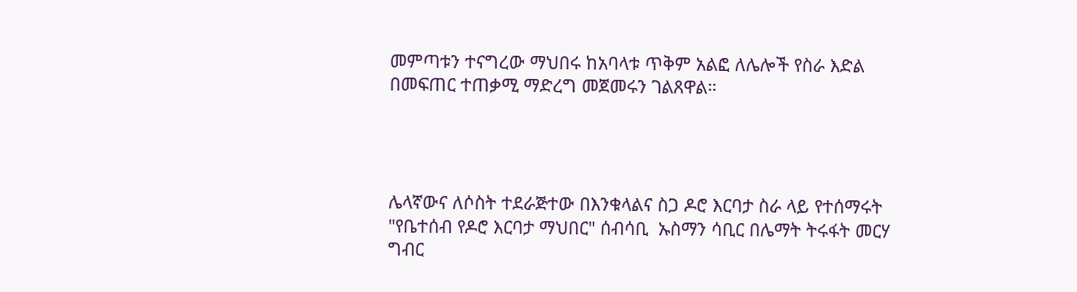መምጣቱን ተናግረው ማህበሩ ከአባላቱ ጥቅም አልፎ ለሌሎች የስራ እድል በመፍጠር ተጠቃሚ ማድረግ መጀመሩን ገልጸዋል።




ሌላኛውና ለሶስት ተደራጅተው በእንቁላልና ስጋ ዶሮ እርባታ ስራ ላይ የተሰማሩት "የቤተሰብ የዶሮ እርባታ ማህበር" ሰብሳቢ  ኡስማን ሳቢር በሌማት ትሩፋት መርሃ ግብር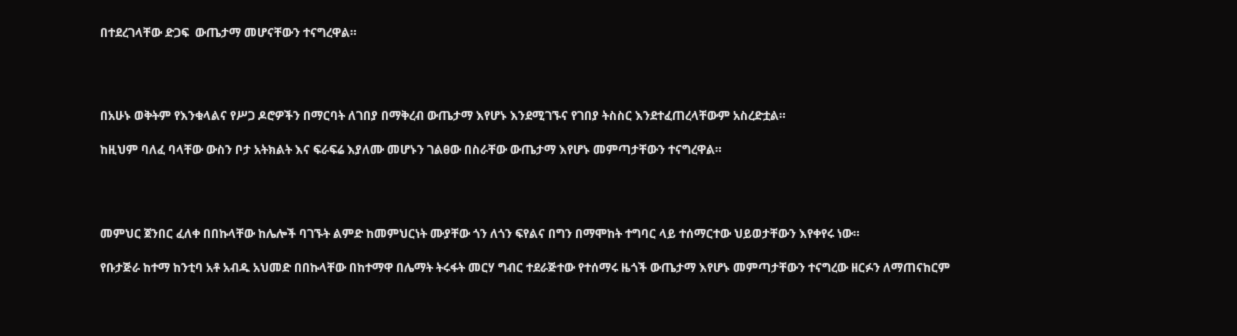በተደረገላቸው ድጋፍ  ውጤታማ መሆናቸውን ተናግረዋል።




በአሁኑ ወቅትም የእንቁላልና የሥጋ ዶሮዎችን በማርባት ለገበያ በማቅረብ ውጤታማ እየሆኑ እንደሚገኙና የገበያ ትስስር እንደተፈጠረላቸውም አስረድቷል።

ከዚህም ባለፈ ባላቸው ውስን ቦታ አትክልት እና ፍራፍሬ እያለሙ መሆኑን ገልፀው በስራቸው ውጤታማ እየሆኑ መምጣታቸውን ተናግረዋል።




መምህር ጀንበር ፈለቀ በበኩላቸው ከሌሎች ባገኙት ልምድ ከመምህርነት ሙያቸው ጎን ለጎን ፍየልና በግን በማሞከት ተግባር ላይ ተሰማርተው ህይወታቸውን እየቀየሩ ነው።

የቡታጅራ ከተማ ከንቲባ አቶ አብዱ አህመድ በበኩላቸው በከተማዋ በሌማት ትሩፋት መርሃ ግብር ተደራጅተው የተሰማሩ ዜጎች ውጤታማ እየሆኑ መምጣታቸውን ተናግረው ዘርፉን ለማጠናከርም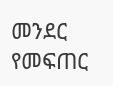መንደር የመፍጠር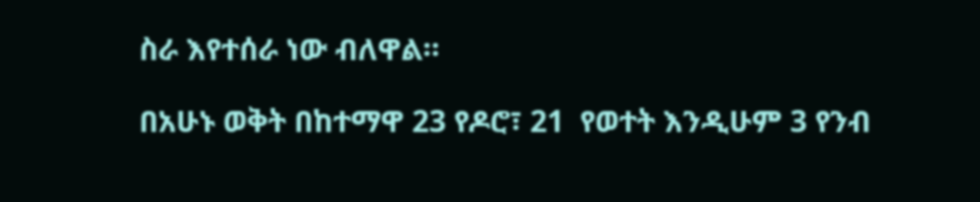ስራ እየተሰራ ነው ብለዋል።

በአሁኑ ወቅት በከተማዋ 23 የዶሮ፣ 21  የወተት እንዲሁም 3 የንብ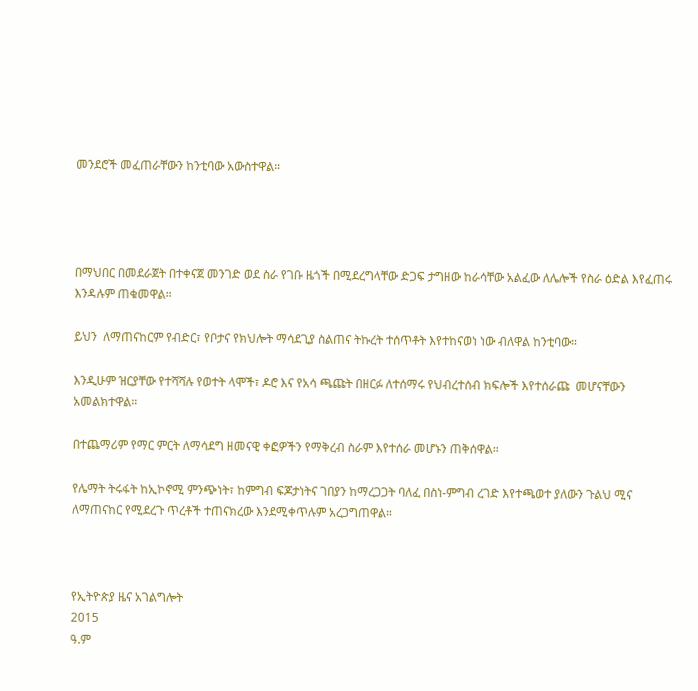መንደሮች መፈጠራቸውን ከንቲባው አውስተዋል።




በማህበር በመደራጀት በተቀናጀ መንገድ ወደ ስራ የገቡ ዜጎች በሚደረግላቸው ድጋፍ ታግዘው ከራሳቸው አልፈው ለሌሎች የስራ ዕድል እየፈጠሩ እንዳሉም ጠቁመዋል።

ይህን  ለማጠናከርም የብድር፣ የቦታና የክህሎት ማሳደጊያ ስልጠና ትኩረት ተሰጥቶት እየተከናወነ ነው ብለዋል ከንቲባው።

እንዲሁም ዝርያቸው የተሻሻሉ የወተት ላሞች፣ ዶሮ እና የአሳ ጫጩት በዘርፉ ለተሰማሩ የህብረተሰብ ክፍሎች እየተሰራጩ  መሆናቸውን አመልክተዋል።

በተጨማሪም የማር ምርት ለማሳደግ ዘመናዊ ቀፎዎችን የማቅረብ ስራም እየተሰራ መሆኑን ጠቅሰዋል።

የሌማት ትሩፋት ከኢኮኖሚ ምንጭነት፣ ከምግብ ፍጆታነትና ገበያን ከማረጋጋት ባለፈ በስነ-ምግብ ረገድ እየተጫወተ ያለውን ጉልህ ሚና ለማጠናከር የሚደረጉ ጥረቶች ተጠናክረው እንደሚቀጥሉም አረጋግጠዋል።



የኢትዮጵያ ዜና አገልግሎት
2015
ዓ.ም